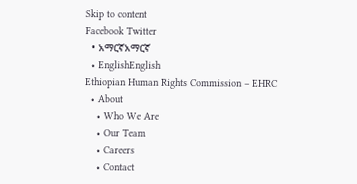Skip to content
Facebook Twitter
  • አማርኛአማርኛ
  • EnglishEnglish
Ethiopian Human Rights Commission – EHRC
  • About
    • Who We Are
    • Our Team
    • Careers
    • Contact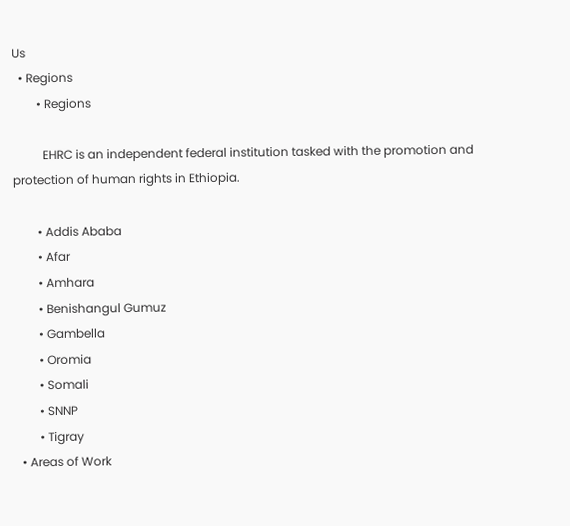Us
  • Regions
        • Regions

          EHRC is an independent federal institution tasked with the promotion and protection of human rights in Ethiopia.

        • Addis Ababa
        • Afar
        • Amhara
        • Benishangul Gumuz
        • Gambella
        • Oromia
        • Somali
        • SNNP
        • Tigray
  • Areas of Work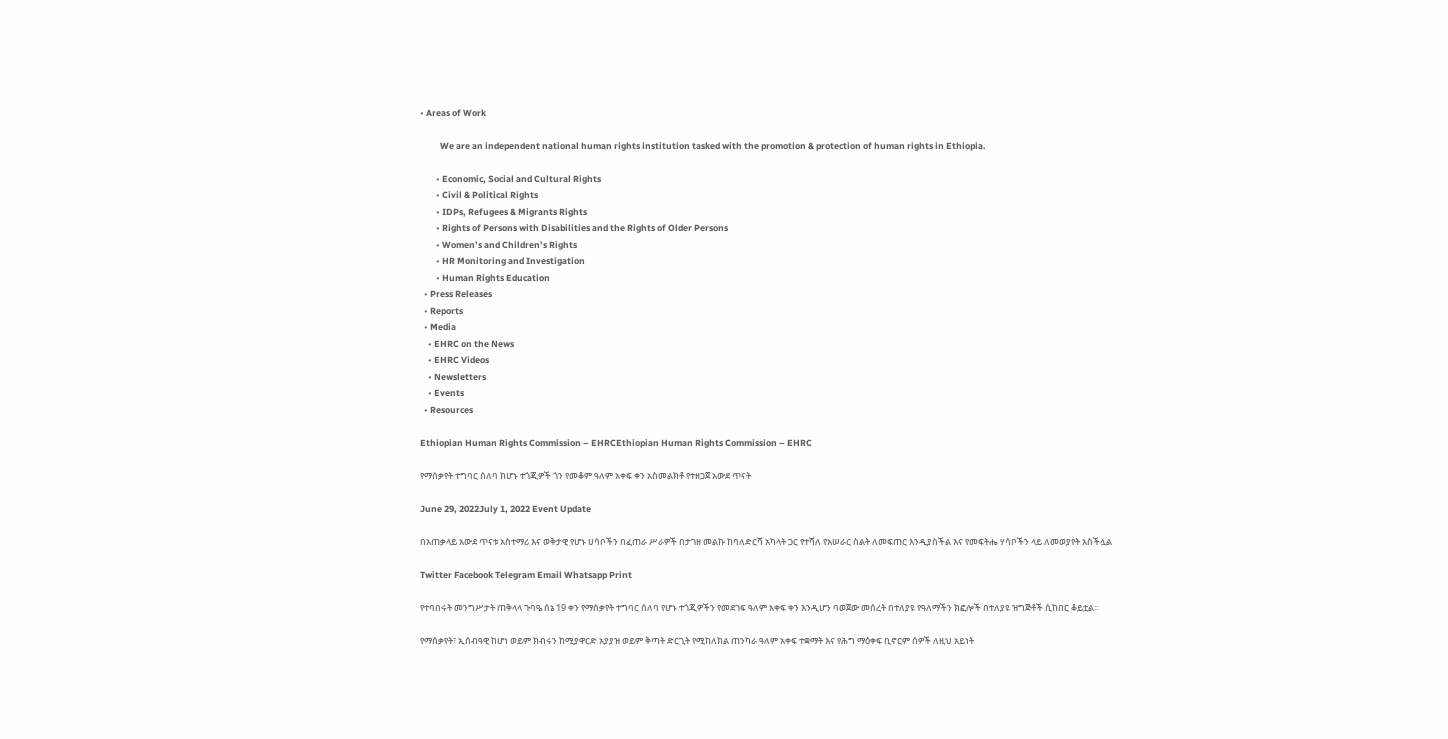• Areas of Work

          We are an independent national human rights institution tasked with the promotion & protection of human rights in Ethiopia.

        • Economic, Social and Cultural Rights
        • Civil & Political Rights
        • IDPs, Refugees & Migrants Rights
        • Rights of Persons with Disabilities and the Rights of Older Persons
        • Women’s and Children’s Rights
        • HR Monitoring and Investigation
        • Human Rights Education
  • Press Releases
  • Reports
  • Media
    • EHRC on the News
    • EHRC Videos
    • Newsletters
    • Events
  • Resources

Ethiopian Human Rights Commission – EHRCEthiopian Human Rights Commission – EHRC

የማሰቃየት ተግባር ሰለባ ከሆኑ ተጎጂዎች ጎን የመቆም ዓለም አቀፍ ቀን አስመልክቶ የተዘጋጀ አውደ ጥናት

June 29, 2022July 1, 2022 Event Update

በአጠቃላይ አውደ ጥናቱ አስተማሪ እና ወቅታዊ የሆኑ ሀሳቦችን በፈጠራ ሥራዎች በታገዘ መልኩ ከባለድርሻ አካላት ጋር የተሻለ የአሠራር ስልት ለመፍጠር እንዲያስችል እና የመፍትሔ ሃሳቦችን ላይ ለመወያየት አስችሏል

Twitter Facebook Telegram Email Whatsapp Print

የተባበሩት መንግሥታት ጠቅላላ ጉባዔ ሰኔ 19 ቀን የማሰቃየት ተግባር ሰለባ የሆኑ ተጎጂዎችን የመደገፍ ዓለም አቀፍ ቀን እንዲሆን ባወጀው መሰረት በተለያዩ የዓለማችን ክፎሎች በተለያዩ ዝግጅቶች ሲከበር ቆይቷል፡፡

የማሰቃየት፣ ኢሰብዓዊ ከሆነ ወይም ክብሩን ከሚያዋርድ አያያዝ ወይም ቅጣት ድርጊት የሚከለክል ጠንካራ ዓለም አቀፍ ተቋማት እና የሕግ ማዕቀፍ ቢኖርም ሰዎች ለዚህ አይነት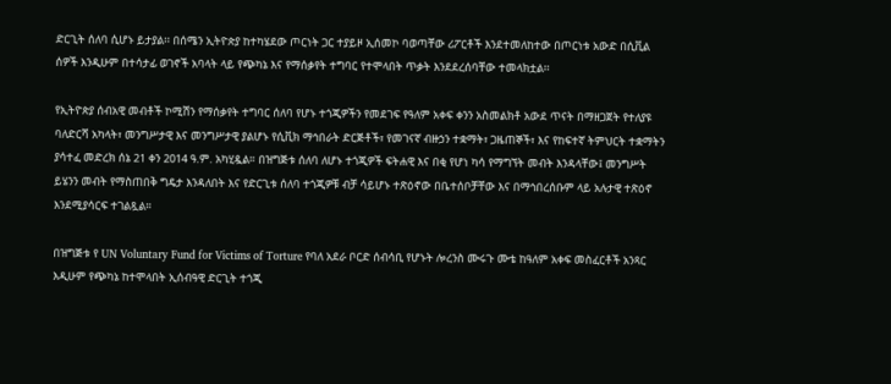ድርጊት ሰለባ ሲሆኑ ይታያል፡፡ በሰሜን ኢትዮጵያ ከተካሄደው ጦርነት ጋር ተያይዞ ኢሰመኮ ባወጣቸው ሪፖርቶች እንደተመለከተው በጦርነቱ አውድ በሲቪል ሰዎች እንዲሁም በተሳታፊ ወገኖች አባላት ላይ የጭካኔ እና የማሰቃየት ተግባር የተሞላበት ጥቃት እንደደረሰባቸው ተመላክቷል፡፡

የኢትዮጵያ ሰብአዊ መብቶች ኮሚሽን የማሰቃየት ተግባር ሰለባ የሆኑ ተጎጂዎችን የመደገፍ የዓለም አቀፍ ቀንን አስመልክቶ አውደ ጥናት በማዘጋጀት የተለያዩ ባለድርሻ አካላት፣ መንግሥታዊ እና መንግሥታዊ ያልሆኑ የሲቪክ ማኅበራት ድርጅቶች፣ የመገናኛ ብዙኃን ተቋማት፣ ጋዜጠኞች፣ እና የከፍተኛ ትምህርት ተቋማትን ያሳተፈ መድረክ ሰኔ 21 ቀን 2014 ዓ.ም. አካሂዷል። በዝግጅቱ ሰለባ ለሆኑ ተጎጂዎች ፍትሐዊ እና በቂ የሆነ ካሳ የማግኘት መብት እንዳላቸው፤ መንግሥት ይሄንን መብት የማስጠበቅ ግዴታ እንዳለበት እና የድርጊቱ ሰለባ ተጎጂዎቹ ብቻ ሳይሆኑ ተጽዕኖው በቤተሰቦቻቸው እና በማኅበረሰቡም ላይ አሉታዊ ተጽዕኖ እንደሚያሳርፍ ተገልጿል።

በዝግጅቱ የ UN Voluntary Fund for Victims of Torture የባለ አደራ ቦርድ ሰብሳቢ የሆኑት ሎረንስ ሙሩጉ ሙቴ ከዓለም አቀፍ መስፈርቶች አንጻር እዲሁም የጭካኔ ከተሞላበት ኢሰብዓዊ ድርጊት ተጎጂ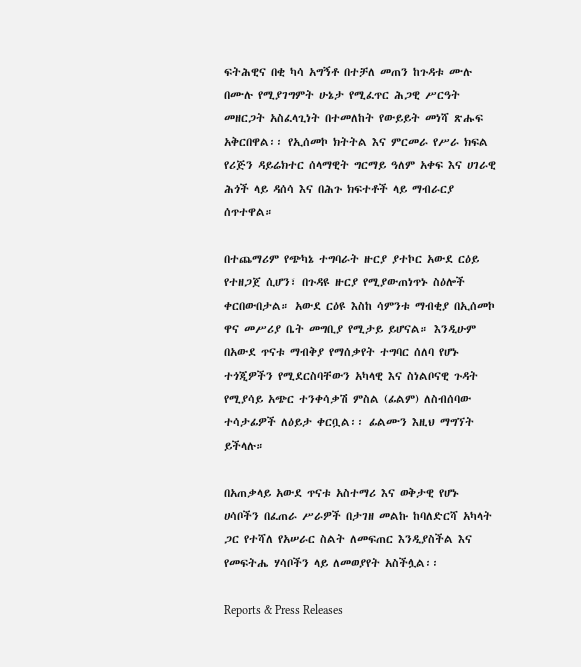ፍትሕዊና በቂ ካሳ አግኝቶ በተቻለ መጠን ከጉዳቱ ሙሉ በሙሉ የሚያገግምት ሁኔታ የሚፈጥር ሕጋዊ ሥርዓት መዘርጋት አስፈላጊነት በተመለከት የውይይት መነሻ ጽሑፍ አቅርበዋል፡፡ የኢሰመኮ ክትትል እና ምርመራ የሥራ ክፍል የሪጅን ዳይሬክተር ሰላማዊት ግርማይ ዓለም አቀፍ እና ሀገራዊ ሕጎች ላይ ዳሰሳ እና በሕጉ ክፍተቶች ላይ ማብራርያ ሰጥተዋል።

በተጨማሪም የጭካኔ ተግባራት ዙርያ ያተኮር አውደ ርዕይ የተዘጋጀ ሲሆን፣ በጉዳዩ ዙርያ የሚያውጠነጥኑ ስዕሎች ቀርበውበታል። አውደ ርዕዩ እስከ ሳምንቱ ማብቂያ በኢሰመኮ ዋና መሥሪያ ቤት መግቢያ የሚታይ ይሆናል። እንዲሁም በአውደ ጥናቱ ማብቅያ የማሰቃየት ተግባር ሰለባ የሆኑ ተጎጂዎችን የሚደርስባቸውን አካላዊ እና ስነልቦናዊ ጉዳት የሚያሳይ አጭር ተንቀሳቃሽ ምስል (ፊልም) ለስብሰባው ተሳታፊዎች ለዕይታ ቀርቧል፡፡ ፊልሙን እዚህ ማግኘት ይችላሉ።

በአጠቃላይ አውደ ጥናቱ አስተማሪ እና ወቅታዊ የሆኑ ሀሳቦችን በፈጠራ ሥራዎች በታገዘ መልኩ ከባለድርሻ አካላት ጋር የተሻለ የአሠራር ስልት ለመፍጠር እንዲያስችል እና የመፍትሔ ሃሳቦችን ላይ ለመወያየት አስችሏል፡፡

Reports & Press Releases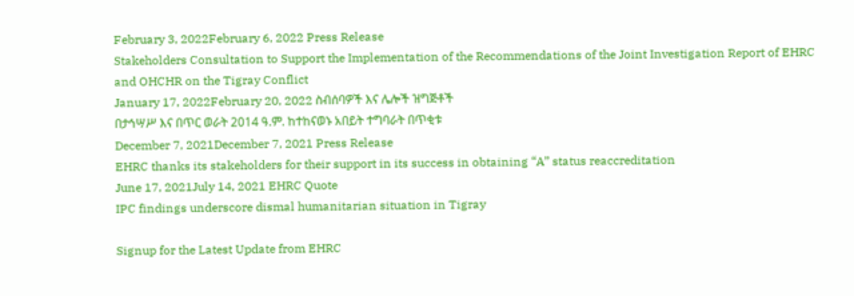February 3, 2022February 6, 2022 Press Release
Stakeholders Consultation to Support the Implementation of the Recommendations of the Joint Investigation Report of EHRC and OHCHR on the Tigray Conflict
January 17, 2022February 20, 2022 ስብሰባዎች እና ሌሎች ዝግጅቶች
በታኅሣሥ እና በጥር ወራት 2014 ዓ.ም. ከተከናወኑ አበይት ተግባራት በጥቂቱ
December 7, 2021December 7, 2021 Press Release
EHRC thanks its stakeholders for their support in its success in obtaining “A” status reaccreditation
June 17, 2021July 14, 2021 EHRC Quote
IPC findings underscore dismal humanitarian situation in Tigray

Signup for the Latest Update from EHRC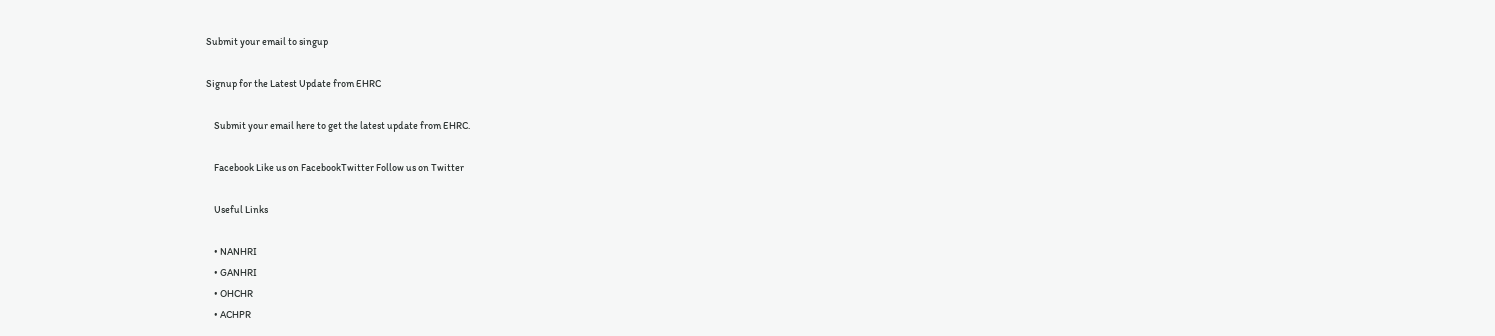Submit your email to singup

Signup for the Latest Update from EHRC

    Submit your email here to get the latest update from EHRC.

    Facebook Like us on FacebookTwitter Follow us on Twitter

    Useful Links

    • NANHRI
    • GANHRI
    • OHCHR
    • ACHPR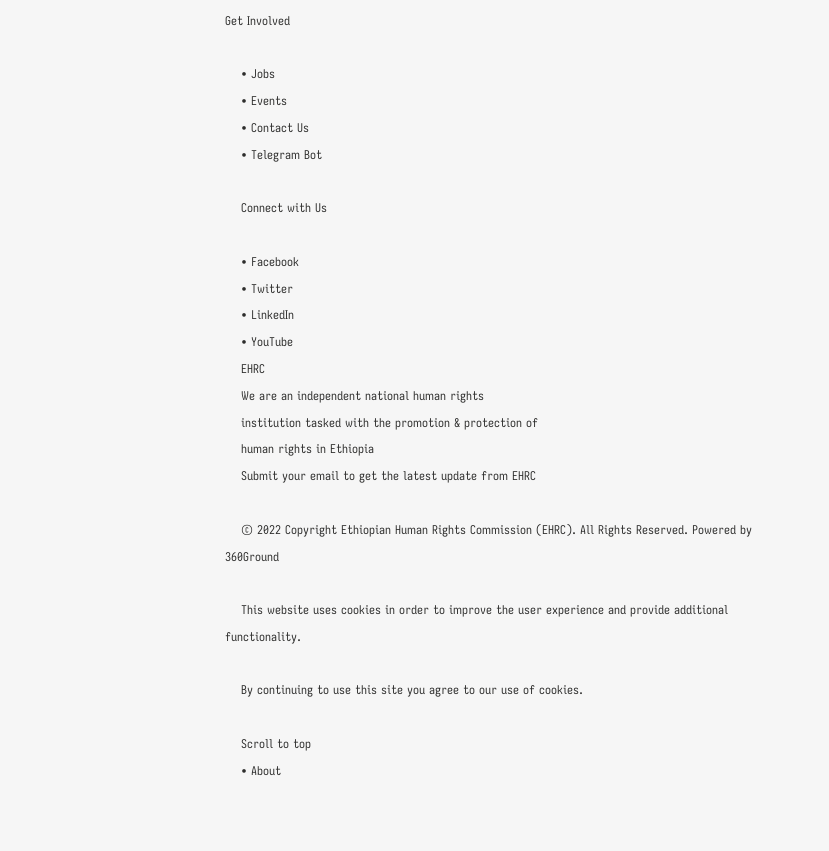Get Involved

    • Jobs
    • Events
    • Contact Us
    • Telegram Bot

    Connect with Us

    • Facebook
    • Twitter
    • LinkedIn
    • YouTube
    EHRC
    We are an independent national human rights
    institution tasked with the promotion & protection of
    human rights in Ethiopia
    Submit your email to get the latest update from EHRC

    © 2022 Copyright Ethiopian Human Rights Commission (EHRC). All Rights Reserved. Powered by 360Ground

    This website uses cookies in order to improve the user experience and provide additional functionality.

    By continuing to use this site you agree to our use of cookies.

    Scroll to top
    • About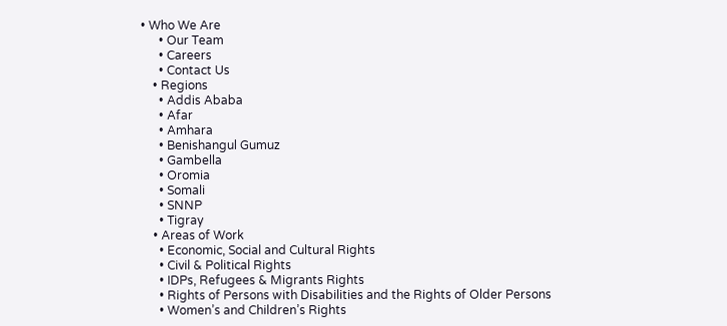• Who We Are
      • Our Team
      • Careers
      • Contact Us
    • Regions
      • Addis Ababa
      • Afar
      • Amhara
      • Benishangul Gumuz
      • Gambella
      • Oromia
      • Somali
      • SNNP
      • Tigray
    • Areas of Work
      • Economic, Social and Cultural Rights
      • Civil & Political Rights
      • IDPs, Refugees & Migrants Rights
      • Rights of Persons with Disabilities and the Rights of Older Persons
      • Women’s and Children’s Rights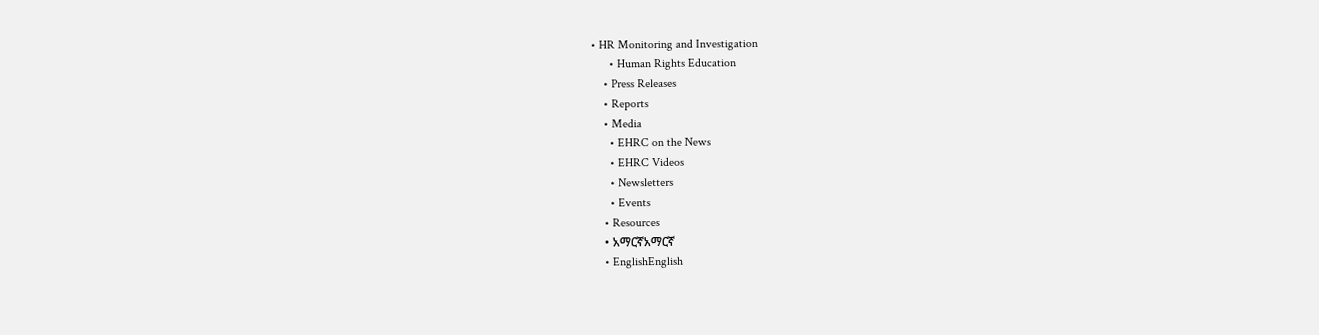• HR Monitoring and Investigation
      • Human Rights Education
    • Press Releases
    • Reports
    • Media
      • EHRC on the News
      • EHRC Videos
      • Newsletters
      • Events
    • Resources
    • አማርኛአማርኛ
    • EnglishEnglish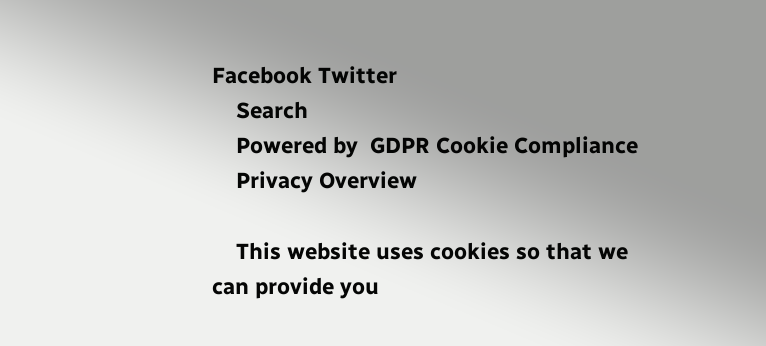Facebook Twitter
    Search
    Powered by  GDPR Cookie Compliance
    Privacy Overview

    This website uses cookies so that we can provide you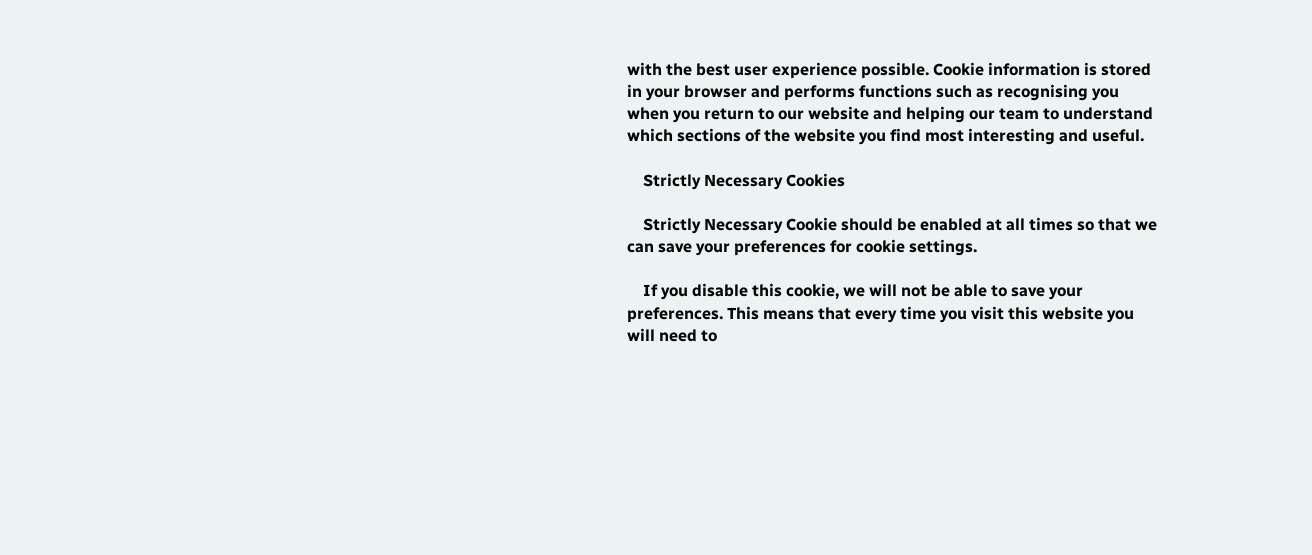with the best user experience possible. Cookie information is stored in your browser and performs functions such as recognising you when you return to our website and helping our team to understand which sections of the website you find most interesting and useful.

    Strictly Necessary Cookies

    Strictly Necessary Cookie should be enabled at all times so that we can save your preferences for cookie settings.

    If you disable this cookie, we will not be able to save your preferences. This means that every time you visit this website you will need to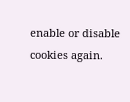enable or disable cookies again.